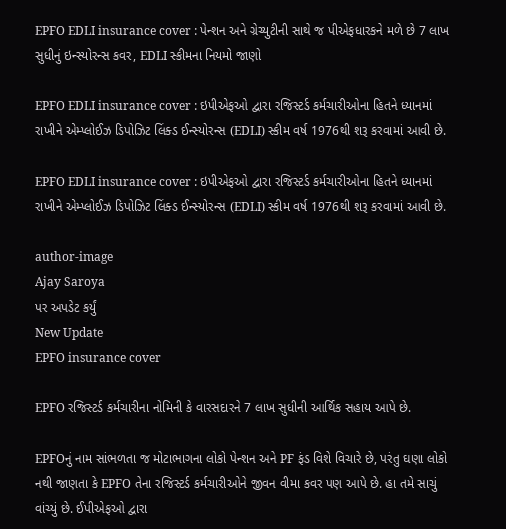EPFO EDLI insurance cover : પેન્શન અને ગ્રેચ્યુટીની સાથે જ પીએફધારકને મળે છે 7 લાખ સુધીનું ઇન્સ્યોરન્સ કવર, EDLI સ્કીમના નિયમો જાણો

EPFO EDLI insurance cover : ઇપીએફઓ દ્વારા રજિસ્ટર્ડ કર્મચારીઓના હિતને ધ્યાનમાં રાખીને એમ્પ્લોઈઝ ડિપોઝિટ લિંક્ડ ઈન્સ્યોરન્સ (EDLI) સ્કીમ વર્ષ 1976થી શરૂ કરવામાં આવી છે.

EPFO EDLI insurance cover : ઇપીએફઓ દ્વારા રજિસ્ટર્ડ કર્મચારીઓના હિતને ધ્યાનમાં રાખીને એમ્પ્લોઈઝ ડિપોઝિટ લિંક્ડ ઈન્સ્યોરન્સ (EDLI) સ્કીમ વર્ષ 1976થી શરૂ કરવામાં આવી છે.

author-image
Ajay Saroya
પર અપડેટ કર્યું
New Update
EPFO insurance cover

EPFO રજિસ્ટર્ડ કર્મચારીના નોમિની કે વારસદારને 7 લાખ સુધીની આર્થિક સહાય આપે છે.

EPFOનું નામ સાંભળતા જ મોટાભાગના લોકો પેન્શન અને PF ફંડ વિશે વિચારે છે, પરંતુ ઘણા લોકો નથી જાણતા કે EPFO તેના રજિસ્ટર્ડ કર્મચારીઓને જીવન વીમા કવર પણ આપે છે. હા તમે સાચું વાંચ્યું છે. ઈપીએફઓ દ્વારા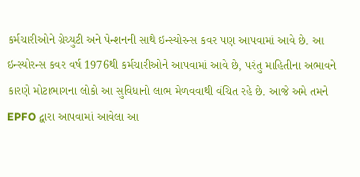કર્મચારીઓને ગ્રેચ્યુટી અને પેન્શનની સાથે ઇન્સ્યોરન્સ કવર પણ આપવામાં આવે છે. આ ઇન્સ્યોરન્સ કવર વર્ષ 1976થી કર્મચારીઓને આપવામાં આવે છે, પરંતુ માહિતીના અભાવને કારણે મોટાભાગના લોકો આ સુવિધાનો લાભ મેળવવાથી વંચિત રહે છે. આજે અમે તમને EPFO દ્વારા આપવામાં આવેલા આ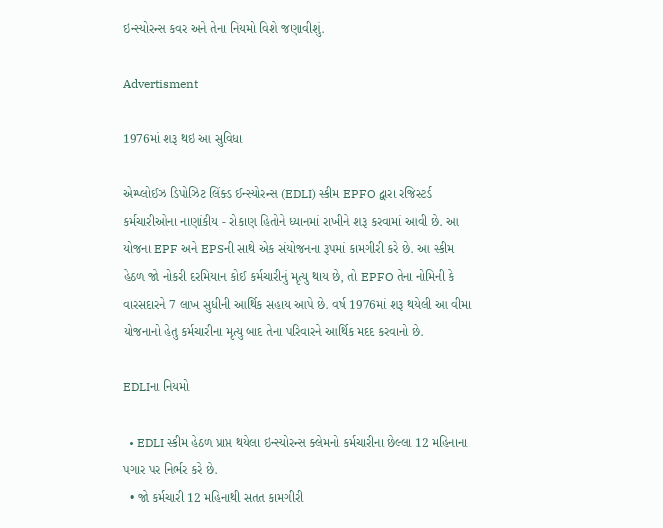ઇન્સ્યોરન્સ કવર અને તેના નિયમો વિશે જણાવીશું.

Advertisment

1976માં શરૂ થઇ આ સુવિધા

એમ્પ્લોઈઝ ડિપોઝિટ લિંક્ડ ઈન્સ્યોરન્સ (EDLI) સ્કીમ EPFO દ્વારા રજિસ્ટર્ડ કર્મચારીઓના નાણાંકીય - રોકાણ હિતોને ધ્યાનમાં રાખીને શરૂ કરવામાં આવી છે. આ યોજના EPF અને EPSની સાથે એક સંયોજનના રૂપમાં કામગીરી કરે છે. આ સ્કીમ હેઠળ જો નોકરી દરમિયાન કોઈ કર્મચારીનું મૃત્યુ થાય છે, તો EPFO તેના નોમિની કે વારસદારને 7 લાખ સુધીની આર્થિક સહાય આપે છે. વર્ષ 1976માં શરૂ થયેલી આ વીમા યોજનાનો હેતુ કર્મચારીના મૃત્યુ બાદ તેના પરિવારને આર્થિક મદદ કરવાનો છે.

EDLIના નિયમો

  • EDLI સ્કીમ હેઠળ પ્રાપ્ત થયેલા ઇન્સ્યોરન્સ ક્લેમનો કર્મચારીના છેલ્લા 12 મહિનાના પગાર પર નિર્ભર કરે છે.
  • જો કર્મચારી 12 મહિનાથી સતત કામગીરી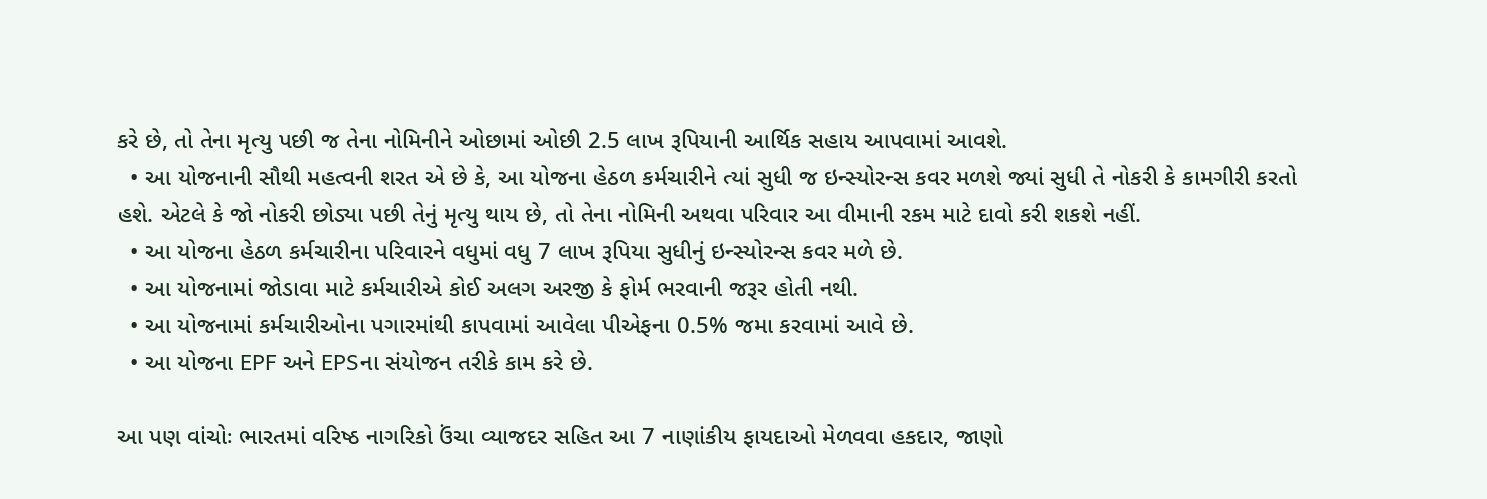કરે છે, તો તેના મૃત્યુ પછી જ તેના નોમિનીને ઓછામાં ઓછી 2.5 લાખ રૂપિયાની આર્થિક સહાય આપવામાં આવશે.
  • આ યોજનાની સૌથી મહત્વની શરત એ છે કે, આ યોજના હેઠળ કર્મચારીને ત્યાં સુધી જ ઇન્સ્યોરન્સ કવર મળશે જ્યાં સુધી તે નોકરી કે કામગીરી કરતો હશે. એટલે કે જો નોકરી છોડ્યા પછી તેનું મૃત્યુ થાય છે, તો તેના નોમિની અથવા પરિવાર આ વીમાની રકમ માટે દાવો કરી શકશે નહીં.
  • આ યોજના હેઠળ કર્મચારીના પરિવારને વધુમાં વધુ 7 લાખ રૂપિયા સુધીનું ઇન્સ્યોરન્સ કવર મળે છે.
  • આ યોજનામાં જોડાવા માટે કર્મચારીએ કોઈ અલગ અરજી કે ફોર્મ ભરવાની જરૂર હોતી નથી.
  • આ યોજનામાં કર્મચારીઓના પગારમાંથી કાપવામાં આવેલા પીએફના 0.5% જમા કરવામાં આવે છે.
  • આ યોજના EPF અને EPSના સંયોજન તરીકે કામ કરે છે.

આ પણ વાંચોઃ ભારતમાં વરિષ્ઠ નાગરિકો ઉંચા વ્યાજદર સહિત આ 7 નાણાંકીય ફાયદાઓ મેળવવા હકદાર, જાણો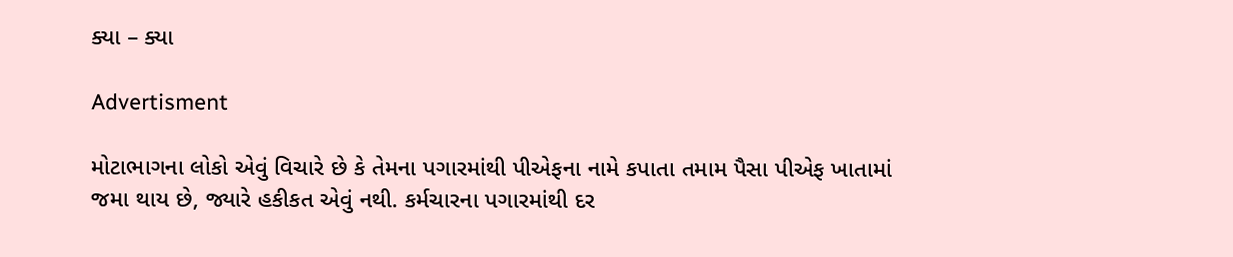ક્યા – ક્યા

Advertisment

મોટાભાગના લોકો એવું વિચારે છે કે તેમના પગારમાંથી પીએફના નામે કપાતા તમામ પૈસા પીએફ ખાતામાં જમા થાય છે, જ્યારે હકીકત એવું નથી. કર્મચારના પગારમાંથી દર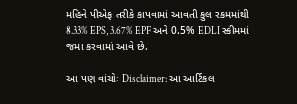મહિને પીએફ તરીકે કાપવામાં આવતી કુલ રકમમાંથી 8.33% EPS, 3.67% EPF અને 0.5% EDLI સ્કીમમાં જમા કરવામાં આવે છે.

આ પણ વાંચોઃ Disclaimer: આ આર્ટિકલ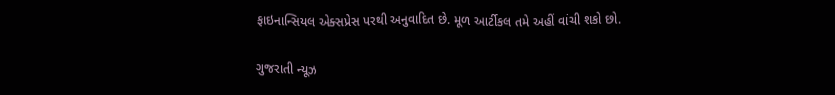ફાઇનાન્સિયલ એક્સપ્રેસ પરથી અનુવાદિત છે. મૂળ આર્ટીકલ તમે અહીં વાંચી શકો છો.

ગુજરાતી ન્યૂઝ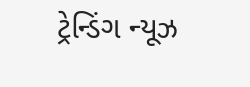ટ્રેન્ડિંગ ન્યૂઝ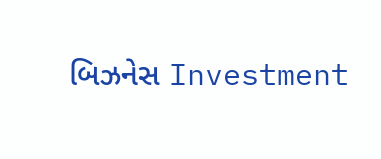બિઝનેસ Investment